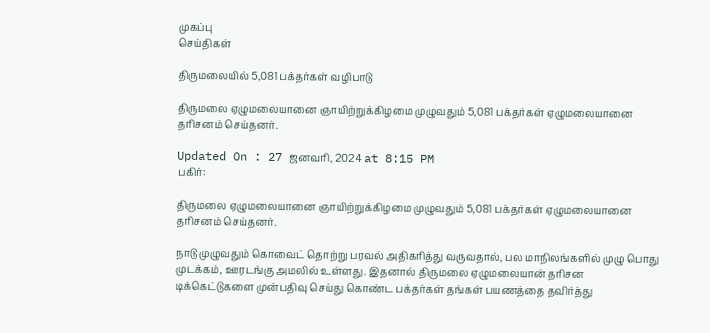முகப்பு
செய்திகள்

திருமலையில் 5,081 பக்தர்கள் வழிபாடு

திருமலை ஏழுமலையானை ஞாயிற்றுக்கிழமை முழுவதும் 5,081 பக்தர்கள் ஏழுமலையானை தரிசனம் செய்தனர்.

Updated On : 27 ஜனவரி, 2024 at 8:15 PM
பகிர்:

திருமலை ஏழுமலையானை ஞாயிற்றுக்கிழமை முழுவதும் 5,081 பக்தர்கள் ஏழுமலையானை தரிசனம் செய்தனர்.

நாடு முழுவதும் கொவைட் தொற்று பரவல் அதிகரித்து வருவதால், பல மாநிலங்களில் முழு பொது முடக்கம், ஊரடங்கு அமலில் உள்ளது. இதனால் திருமலை ஏழுமலையான் தரிசன டிக்கெட்டுகளை முன்பதிவு செய்து கொண்ட பக்தர்கள் தங்கள் பயணத்தை தவிர்த்து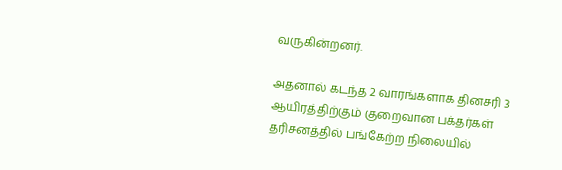வருகின்றனர்.

அதனால் கடந்த 2 வாரங்களாக தினசரி 3 ஆயிரத்திற்கும் குறைவான பக்தர்கள் தரிசனத்தில் பங்கேற்ற நிலையில்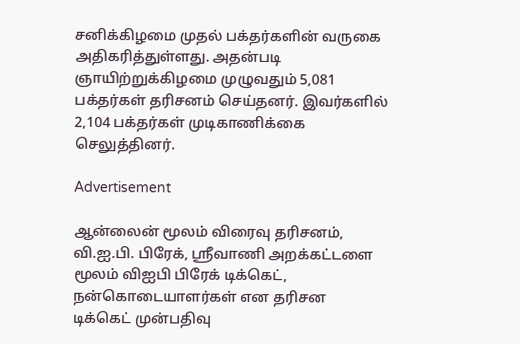சனிக்கிழமை முதல் பக்தர்களின் வருகை அதிகரித்துள்ளது. அதன்படி ஞாயிற்றுக்கிழமை முழுவதும் 5,081 பக்தர்கள் தரிசனம் செய்தனர். இவர்களில் 2,104 பக்தர்கள் முடிகாணிக்கை செலுத்தினர்.

Advertisement

ஆன்லைன் மூலம் விரைவு தரிசனம், வி.ஐ.பி. பிரேக், ஸ்ரீவாணி அறக்கட்டளை மூலம் விஐபி பிரேக் டிக்கெட், நன்கொடையாளர்கள் என தரிசன டிக்கெட் முன்பதிவு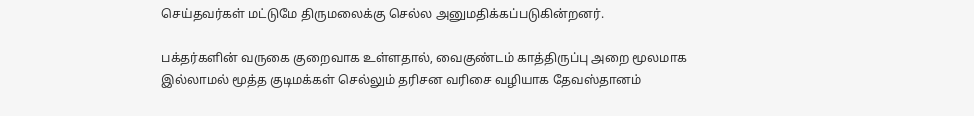செய்தவர்கள் மட்டுமே திருமலைக்கு செல்ல அனுமதிக்கப்படுகின்றனர்.

பக்தர்களின் வருகை குறைவாக உள்ளதால், வைகுண்டம் காத்திருப்பு அறை மூலமாக இல்லாமல் மூத்த குடிமக்கள் செல்லும் தரிசன வரிசை வழியாக தேவஸ்தானம்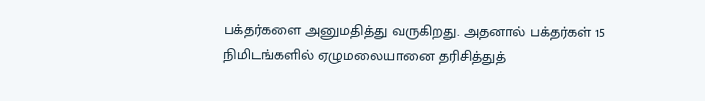பக்தர்களை அனுமதித்து வருகிறது. அதனால் பக்தர்கள் 15 நிமிடங்களில் ஏழுமலையானை தரிசித்துத்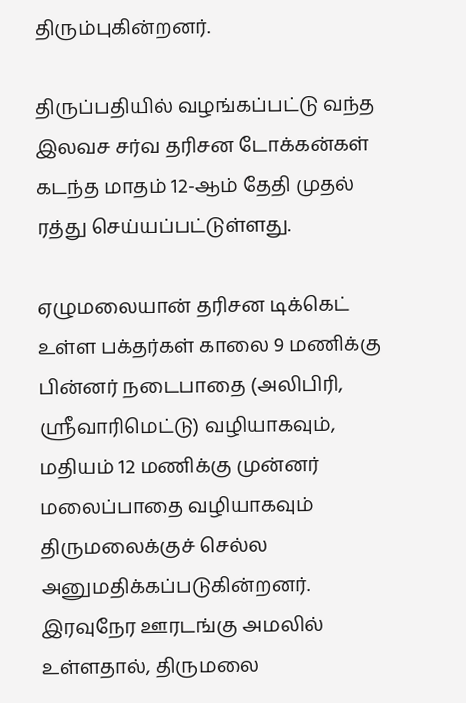திரும்புகின்றனர்.

திருப்பதியில் வழங்கப்பட்டு வந்த இலவச சர்வ தரிசன டோக்கன்கள் கடந்த மாதம் 12-ஆம் தேதி முதல் ரத்து செய்யப்பட்டுள்ளது.

ஏழுமலையான் தரிசன டிக்கெட் உள்ள பக்தர்கள் காலை 9 மணிக்கு பின்னர் நடைபாதை (அலிபிரி, ஸ்ரீவாரிமெட்டு) வழியாகவும், மதியம் 12 மணிக்கு முன்னர் மலைப்பாதை வழியாகவும் திருமலைக்குச் செல்ல அனுமதிக்கப்படுகின்றனர். இரவுநேர ஊரடங்கு அமலில் உள்ளதால், திருமலை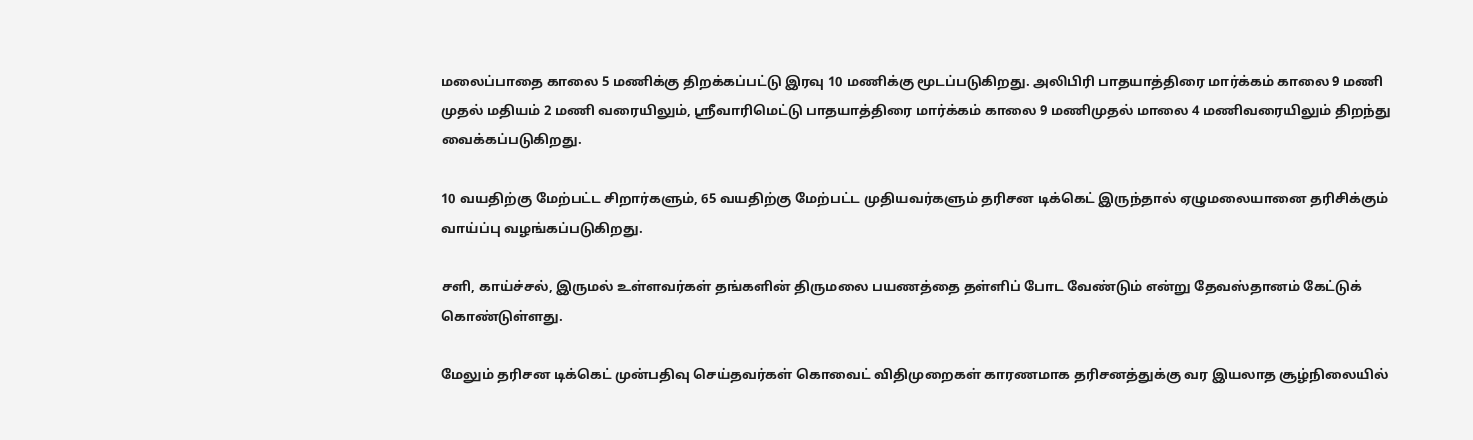மலைப்பாதை காலை 5 மணிக்கு திறக்கப்பட்டு இரவு 10 மணிக்கு மூடப்படுகிறது. அலிபிரி பாதயாத்திரை மார்க்கம் காலை 9 மணி முதல் மதியம் 2 மணி வரையிலும், ஸ்ரீவாரிமெட்டு பாதயாத்திரை மார்க்கம் காலை 9 மணிமுதல் மாலை 4 மணிவரையிலும் திறந்து வைக்கப்படுகிறது.

10 வயதிற்கு மேற்பட்ட சிறார்களும், 65 வயதிற்கு மேற்பட்ட முதியவர்களும் தரிசன டிக்கெட் இருந்தால் ஏழுமலையானை தரிசிக்கும் வாய்ப்பு வழங்கப்படுகிறது.

சளி, காய்ச்சல், இருமல் உள்ளவர்கள் தங்களின் திருமலை பயணத்தை தள்ளிப் போட வேண்டும் என்று தேவஸ்தானம் கேட்டுக் கொண்டுள்ளது.

மேலும் தரிசன டிக்கெட் முன்பதிவு செய்தவர்கள் கொவைட் விதிமுறைகள் காரணமாக தரிசனத்துக்கு வர இயலாத சூழ்நிலையில்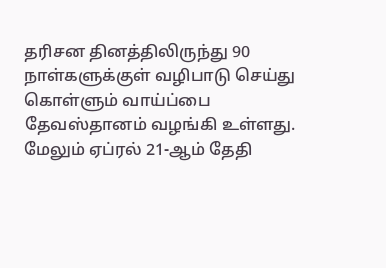தரிசன தினத்திலிருந்து 90 நாள்களுக்குள் வழிபாடு செய்து கொள்ளும் வாய்ப்பை தேவஸ்தானம் வழங்கி உள்ளது. மேலும் ஏப்ரல் 21-ஆம் தேதி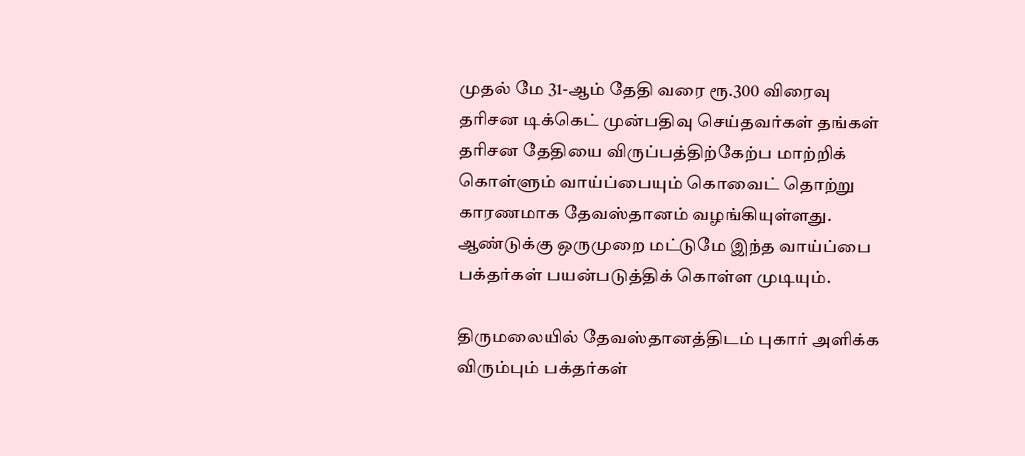முதல் மே 31-ஆம் தேதி வரை ரூ.300 விரைவு தரிசன டிக்கெட் முன்பதிவு செய்தவர்கள் தங்கள் தரிசன தேதியை விருப்பத்திற்கேற்ப மாற்றிக் கொள்ளும் வாய்ப்பையும் கொவைட் தொற்று காரணமாக தேவஸ்தானம் வழங்கியுள்ளது. ஆண்டுக்கு ஒருமுறை மட்டுமே இந்த வாய்ப்பை பக்தர்கள் பயன்படுத்திக் கொள்ள முடியும்.

திருமலையில் தேவஸ்தானத்திடம் புகார் அளிக்க விரும்பும் பக்தர்கள்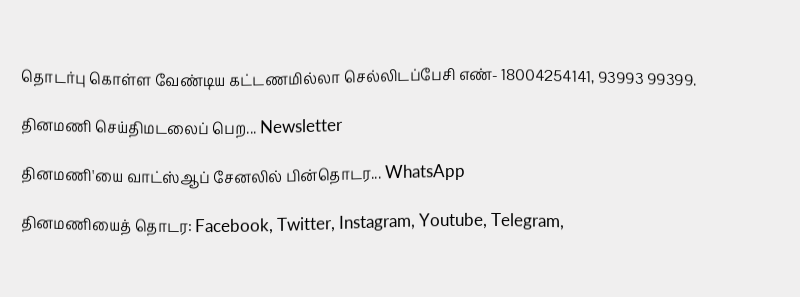தொடர்பு கொள்ள வேண்டிய கட்டணமில்லா செல்லிடப்பேசி எண்- 18004254141, 93993 99399.

தினமணி செய்திமடலைப் பெற... Newsletter

தினமணி'யை வாட்ஸ்ஆப் சேனலில் பின்தொடர... WhatsApp

தினமணியைத் தொடர: Facebook, Twitter, Instagram, Youtube, Telegram,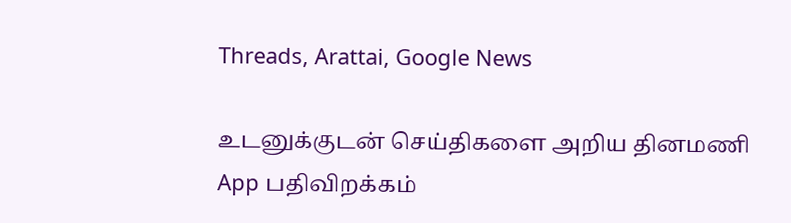Threads, Arattai, Google News

உடனுக்குடன் செய்திகளை அறிய தினமணி App பதிவிறக்கம்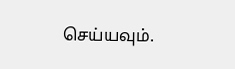செய்யவும்.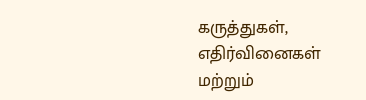கருத்துகள், எதிர்வினைகள் மற்றும்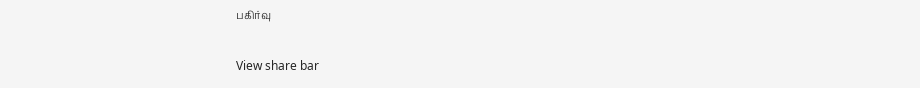பகிர்வு

View share bar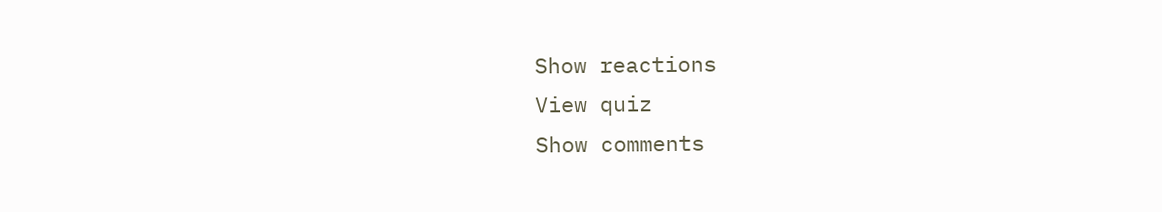Show reactions
View quiz
Show comments